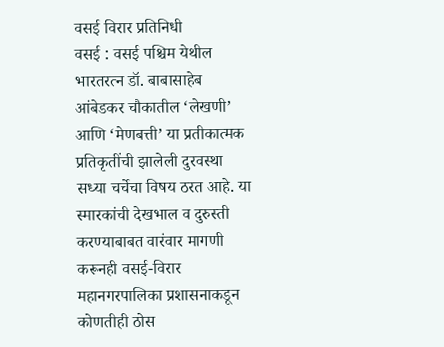वसई विरार प्रतिनिधी
वसई : वसई पश्चिम येथील भारतरत्न डॉ. बाबासाहेब आंबेडकर चौकातील ‘लेखणी’ आणि ‘मेणबत्ती’ या प्रतीकात्मक प्रतिकृतींची झालेली दुरवस्था सध्या चर्चेचा विषय ठरत आहे. या स्मारकांची देखभाल व दुरुस्ती करण्याबाबत वारंवार मागणी करूनही वसई-विरार महानगरपालिका प्रशासनाकडून कोणतीही ठोस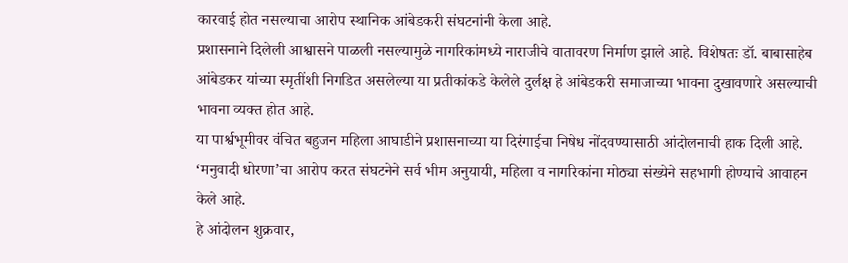कारवाई होत नसल्याचा आरोप स्थानिक आंबेडकरी संघटनांनी केला आहे.
प्रशासनाने दिलेली आश्वासने पाळली नसल्यामुळे नागरिकांमध्ये नाराजीचे वातावरण निर्माण झाले आहे. विशेषतः डॉ. बाबासाहेब आंबेडकर यांच्या स्मृतींशी निगडित असलेल्या या प्रतीकांकडे केलेले दुर्लक्ष हे आंबेडकरी समाजाच्या भावना दुखावणारे असल्याची भावना व्यक्त होत आहे.
या पार्श्वभूमीवर वंचित बहुजन महिला आघाडीने प्रशासनाच्या या दिरंगाईचा निषेध नोंदवण्यासाठी आंदोलनाची हाक दिली आहे. ‘मनुवादी धोरणा’चा आरोप करत संघटनेने सर्व भीम अनुयायी, महिला व नागरिकांना मोठ्या संख्येने सहभागी होण्याचे आवाहन केले आहे.
हे आंदोलन शुक्रवार,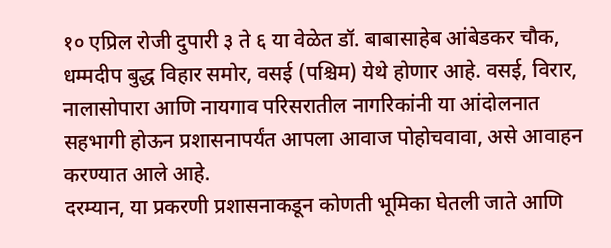१० एप्रिल रोजी दुपारी ३ ते ६ या वेळेत डॉ. बाबासाहेब आंबेडकर चौक, धम्मदीप बुद्ध विहार समोर, वसई (पश्चिम) येथे होणार आहे. वसई, विरार, नालासोपारा आणि नायगाव परिसरातील नागरिकांनी या आंदोलनात सहभागी होऊन प्रशासनापर्यंत आपला आवाज पोहोचवावा, असे आवाहन करण्यात आले आहे.
दरम्यान, या प्रकरणी प्रशासनाकडून कोणती भूमिका घेतली जाते आणि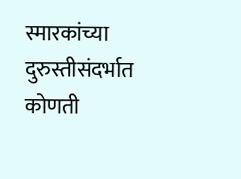स्मारकांच्या दुरुस्तीसंदर्भात कोणती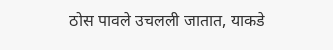ठोस पावले उचलली जातात, याकडे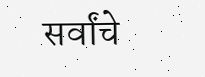सर्वांचे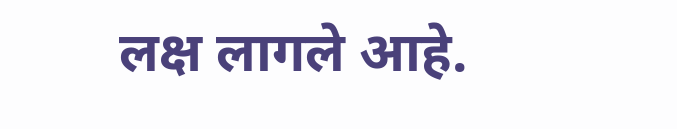लक्ष लागले आहे.